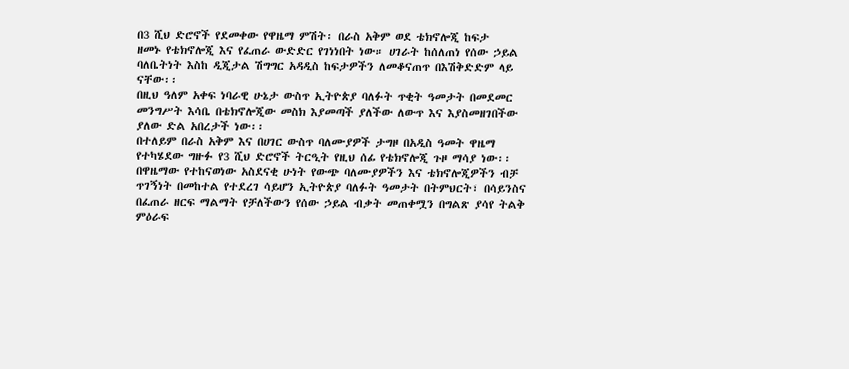በ3 ሺህ ድሮኖች የደመቀው የዋዜማ ምሽት፡ በራስ አቅም ወደ ቴክኖሎጂ ከፍታ
ዘመኑ የቴክኖሎጂ እና የፈጠራ ውድድር የገነነበት ነው። ሀገራት ከሰለጠነ የሰው ኃይል ባለቤትነት እስከ ዲጂታል ሽግግር አዳዲስ ከፍታዎችን ለመቆናጠጥ በእሽቅድድም ላይ ናቸው፡፡
በዚህ ዓለም አቀፍ ነባራዊ ሁኔታ ውስጥ ኢትዮጵያ ባለፉት ጥቂት ዓመታት በመደመር መንግሥት እሳቤ በቴክኖሎጂው መስክ እያመጣች ያለችው ለውጥ እና እያስመዘገበችው ያለው ድል አበረታች ነው፡፡
በተለይም በራስ አቅም እና በሀገር ውስጥ ባለሙያዎች ታግዞ በአዲስ ዓመት ዋዜማ የተካሄደው ግዙፉ የ3 ሺህ ድሮኖች ትርዒት የዚህ ሰፊ የቴክኖሎጂ ጉዞ ማሳያ ነው፡፡
በዋዜማው የተከናወነው አስደናቂ ሁነት የውጭ ባለሙያዎችን እና ቴክኖሎጂዎችን ብቻ ጥገኝነት በመከተል የተደረገ ሳይሆን ኢትዮጵያ ባለፉት ዓመታት በትምህርት፣ በሳይንስና በፈጠራ ዘርፍ ማልማት የቻለችውን የሰው ኃይል ብቃት መጠቀሟን በግልጽ ያሳየ ትልቅ ምዕራፍ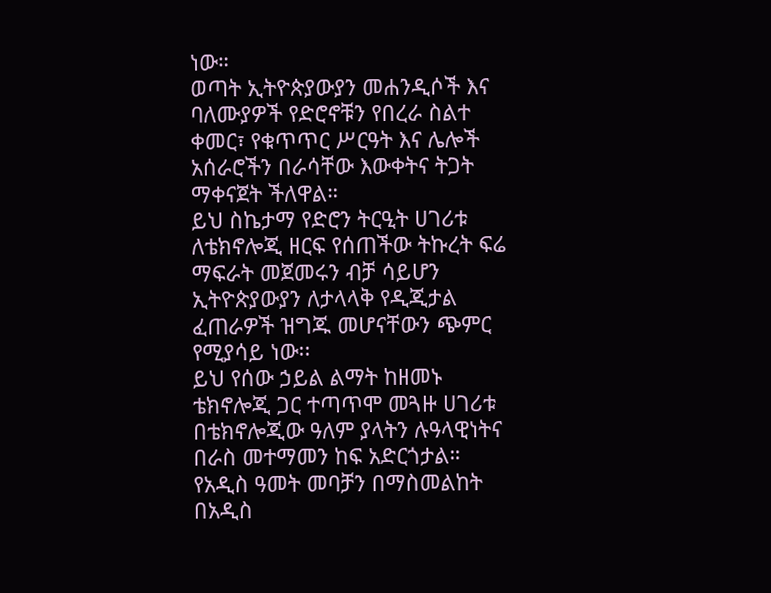ነው።
ወጣት ኢትዮጵያውያን መሐንዲሶች እና ባለሙያዎች የድሮኖቹን የበረራ ስልተ ቀመር፣ የቁጥጥር ሥርዓት እና ሌሎች አሰራሮችን በራሳቸው እውቀትና ትጋት ማቀናጀት ችለዋል።
ይህ ስኬታማ የድሮን ትርዒት ሀገሪቱ ለቴክኖሎጂ ዘርፍ የሰጠችው ትኩረት ፍሬ ማፍራት መጀመሩን ብቻ ሳይሆን ኢትዮጵያውያን ለታላላቅ የዲጂታል ፈጠራዎች ዝግጁ መሆናቸውን ጭምር የሚያሳይ ነው፡፡
ይህ የሰው ኃይል ልማት ከዘመኑ ቴክኖሎጂ ጋር ተጣጥሞ መጓዙ ሀገሪቱ በቴክኖሎጂው ዓለም ያላትን ሉዓላዊነትና በራስ መተማመን ከፍ አድርጎታል።
የአዲስ ዓመት መባቻን በማስመልከት በአዲስ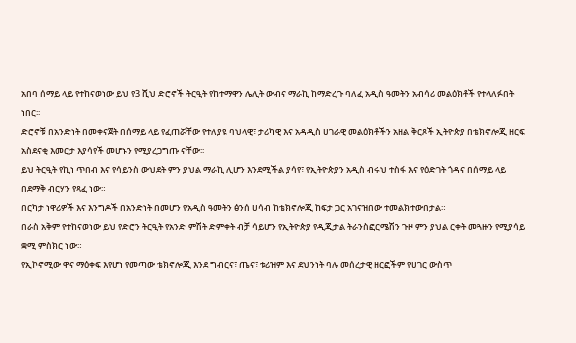አበባ ሰማይ ላይ የተከናወነው ይህ የ3 ሺህ ድሮኖች ትርዒት የከተማዋን ሌሊት ውብና ማራኪ ከማድረጉ ባለፈ አዲስ ዓመትን አብሳሪ መልዕክቶች የተላለፉበት ነበር፡፡
ድሮኖቹ በአንድነት በመቀናጀት በሰማይ ላይ የፈጠሯቸው የተለያዩ ባህላዊ፣ ታሪካዊ እና አዳዲስ ሀገራዊ መልዕክቶችን አዘል ቅርጾች ኢትዮጵያ በቴክኖሎጂ ዘርፍ አስደናቂ እመርታ እያሳየች መሆኑን የሚያረጋግጡ ናቸው፡፡
ይህ ትርዒት የኪነ ጥበብ እና የሳይንስ ውህደት ምን ያህል ማራኪ ሊሆን እንደሚችል ያሳየ፣ የኢትዮጵያን አዲስ ብሩህ ተስፋ እና የዕድገት ጎዳና በሰማይ ላይ በደማቅ ብርሃን የጻፈ ነው።
በርካታ ነዋሪዎች እና እንግዶች በአንድነት በመሆን የአዲስ ዓመትን ፅንሰ ሀሳብ ከቴክኖሎጂ ከፍታ ጋር አገናዝበው ተመልክተውበታል።
በራስ አቅም የተከናወነው ይህ የድሮን ትርዒት የአንድ ምሽት ድምቀት ብቻ ሳይሆን የኢትዮጵያ የዲጂታል ትራንስፎርሜሽን ጉዞ ምን ያህል ርቀት መጓዙን የሚያሳይ ቋሚ ምስክር ነው።
የኢኮኖሚው ዋና ማዕቀፍ እየሆነ የመጣው ቴክኖሎጂ እንደ ግብርና፣ ጤና፣ ቱሪዝም እና ደህንነት ባሉ መሰረታዊ ዘርፎችም የሀገር ውስጥ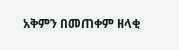አቅምን በመጠቀም ዘላቂ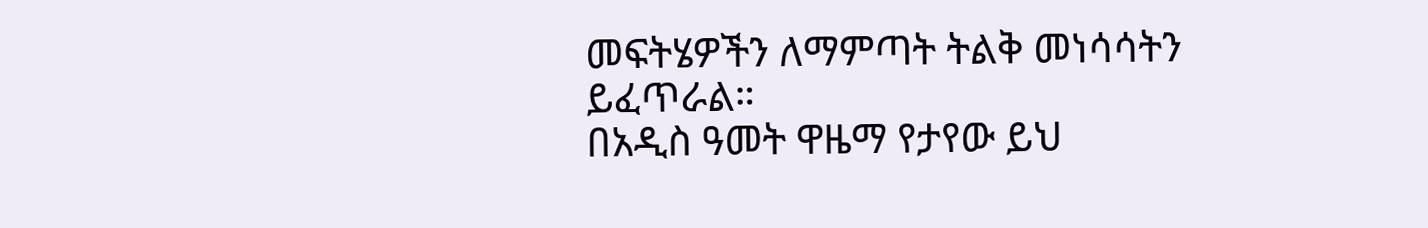መፍትሄዎችን ለማምጣት ትልቅ መነሳሳትን ይፈጥራል።
በአዲስ ዓመት ዋዜማ የታየው ይህ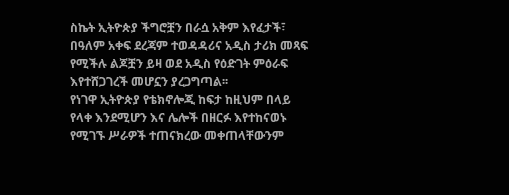ስኬት ኢትዮጵያ ችግሮቿን በራሷ አቅም እየፈታች፣ በዓለም አቀፍ ደረጃም ተወዳዳሪና አዲስ ታሪክ መጻፍ የሚችሉ ልጆቿን ይዛ ወደ አዲስ የዕድገት ምዕራፍ እየተሸጋገረች መሆኗን ያረጋግጣል፡፡
የነገዋ ኢትዮጵያ የቴክኖሎጂ ከፍታ ከዚህም በላይ የላቀ እንደሚሆን እና ሌሎች በዘርፉ እየተከናወኑ የሚገኙ ሥራዎች ተጠናክረው መቀጠላቸውንም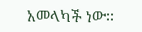አመላካች ነው፡፡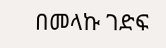በመላኩ ገድፍ